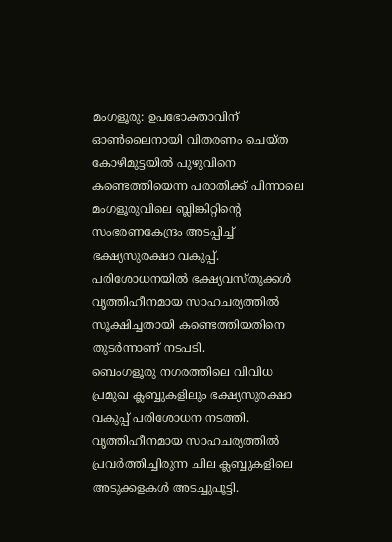മംഗളൂരു: ഉപഭോക്താവിന് ഓൺലൈനായി വിതരണം ചെയ്ത കോഴിമുട്ടയിൽ പുഴുവിനെ കണ്ടെത്തിയെന്ന പരാതിക്ക് പിന്നാലെ മംഗളൂരുവിലെ ബ്ലിങ്കിറ്റിന്റെ സംഭരണകേന്ദ്രം അടപ്പിച്ച് ഭക്ഷ്യസുരക്ഷാ വകുപ്പ്. പരിശോധനയിൽ ഭക്ഷ്യവസ്തുക്കൾ വൃത്തിഹീനമായ സാഹചര്യത്തിൽ സൂക്ഷിച്ചതായി കണ്ടെത്തിയതിനെ തുടർന്നാണ് നടപടി.
ബെംഗളൂരു നഗരത്തിലെ വിവിധ പ്രമുഖ ക്ലബ്ബുകളിലും ഭക്ഷ്യസുരക്ഷാ വകുപ്പ് പരിശോധന നടത്തി. വൃത്തിഹീനമായ സാഹചര്യത്തിൽ പ്രവർത്തിച്ചിരുന്ന ചില ക്ലബ്ബുകളിലെ അടുക്കളകൾ അടച്ചുപൂട്ടി.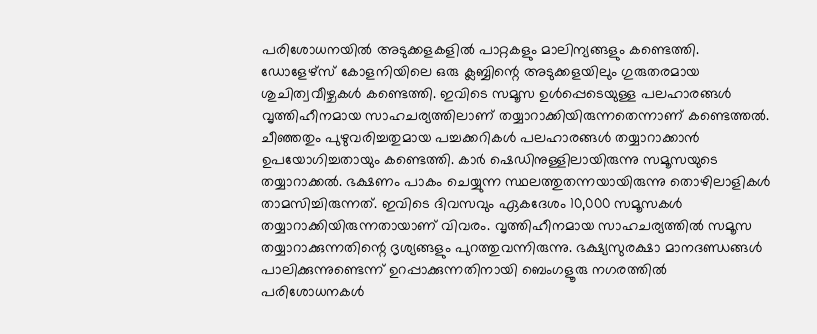പരിശോധനയിൽ അടുക്കളകളിൽ പാറ്റകളും മാലിന്യങ്ങളും കണ്ടെത്തി.
ഡോളേഴ്സ് കോളനിയിലെ ഒരു ക്ലബ്ബിന്റെ അടുക്കളയിലും ഗുരുതരമായ ശുചിത്വവീഴ്ചകൾ കണ്ടെത്തി. ഇവിടെ സമൂസ ഉൾപ്പെടെയുള്ള പലഹാരങ്ങൾ വൃത്തിഹീനമായ സാഹചര്യത്തിലാണ് തയ്യാറാക്കിയിരുന്നതെന്നാണ് കണ്ടെത്തൽ.
ചീഞ്ഞതും പുഴുവരിച്ചതുമായ പച്ചക്കറികൾ പലഹാരങ്ങൾ തയ്യാറാക്കാൻ ഉപയോഗിച്ചതായും കണ്ടെത്തി. കാർ ഷെഡിനുള്ളിലായിരുന്നു സമൂസയുടെ തയ്യാറാക്കൽ. ഭക്ഷണം പാകം ചെയ്യുന്ന സ്ഥലത്തുതന്നയായിരുന്നു തൊഴിലാളികൾ താമസിച്ചിരുന്നത്. ഇവിടെ ദിവസവും ഏകദേശം 10,000 സമൂസകൾ തയ്യാറാക്കിയിരുന്നതായാണ് വിവരം. വൃത്തിഹീനമായ സാഹചര്യത്തിൽ സമൂസ തയ്യാറാക്കുന്നതിന്റെ ദൃശ്യങ്ങളും പുറത്തുവന്നിരുന്നു. ഭക്ഷ്യസുരക്ഷാ മാനദണ്ഡങ്ങൾ പാലിക്കുന്നുണ്ടെന്ന് ഉറപ്പാക്കുന്നതിനായി ബെംഗളൂരു നഗരത്തിൽ പരിശോധനകൾ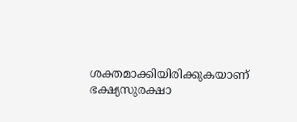ശക്തമാക്കിയിരിക്കുകയാണ് ഭക്ഷ്യസുരക്ഷാ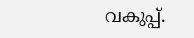വകുപ്പ്.